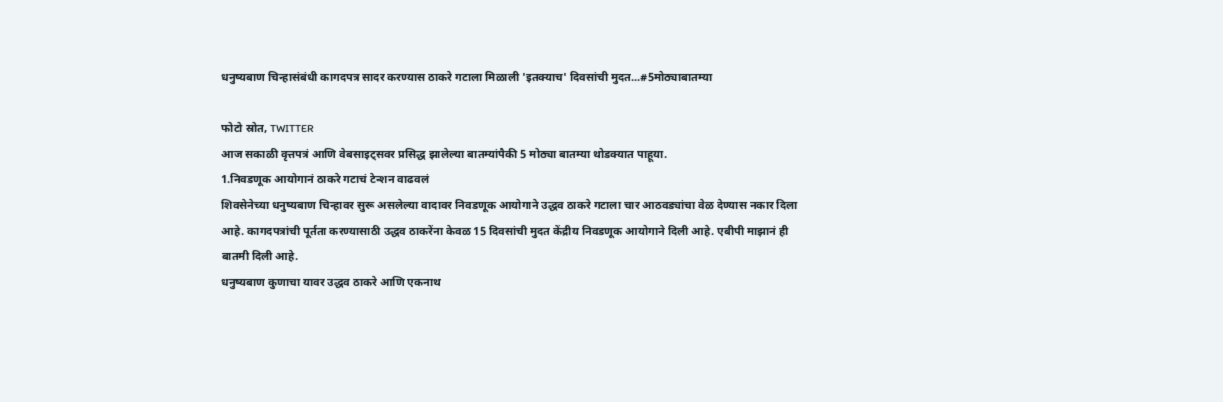धनुष्यबाण चिन्हासंबंधी कागदपत्र सादर करण्यास ठाकरे गटाला मिळाली 'इतक्याच' दिवसांची मुदत...#5मोठ्याबातम्या

फोटो स्रोत, TWITTER
आज सकाळी वृत्तपत्रं आणि वेबसाइट्सवर प्रसिद्ध झालेल्या बातम्यांपैकी 5 मोठ्या बातम्या थोडक्यात पाहूया.
1.निवडणूक आयोगानं ठाकरे गटाचं टेन्शन वाढवलं
शिवसेनेच्या धनुष्यबाण चिन्हावर सुरू असलेल्या वादावर निवडणूक आयोगाने उद्धव ठाकरे गटाला चार आठवड्यांचा वेळ देण्यास नकार दिला आहे. कागदपत्रांची पूर्तता करण्यासाठी उद्धव ठाकरेंना केवळ 15 दिवसांची मुदत केंद्रीय निवडणूक आयोगाने दिली आहे. एबीपी माझानं ही बातमी दिली आहे.
धनुष्यबाण कुणाचा यावर उद्धव ठाकरे आणि एकनाथ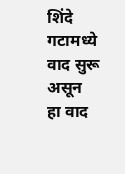शिंदे गटामध्ये वाद सुरू असून हा वाद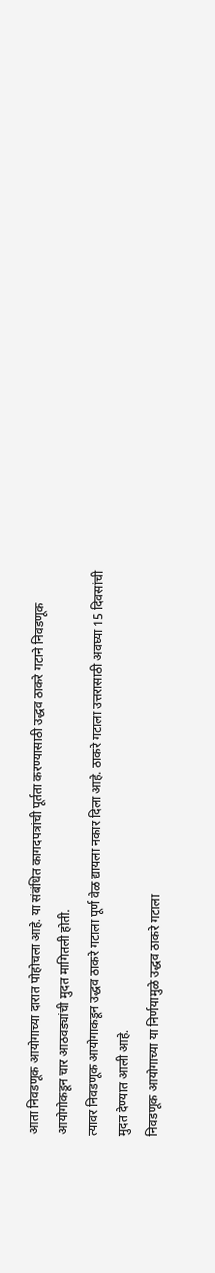आता निवडणूक आयोगाच्या दारात पोहोचला आहे. या संबंधित कागदपत्रांची पूर्तता करण्यासाठी उद्धव ठाकरे गटाने निवडणूक आयोगोकडून चार आठवड्यांची मुदत मागितली होती.
त्यावर निवडणूक आयोगाकडून उद्धव ठाकरे गटाला पूर्ण वेळ द्यायला नकार दिला आहे. ठाकरे गटाला उत्तरासाठी अवघ्या 15 दिवसांची मुदत देण्यात आली आहे.
निवडणूक आयोगाच्या या निर्णयामुळे उद्धव ठाकरे गटाला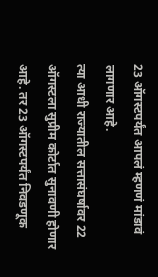23 ऑगस्टपर्यंत आपलं म्हणणं मांडावं लागणार आहे.
त्या आधी राज्यातील सत्तासंघर्षावर 22 ऑगस्टला सुप्रीम कोर्टात सुनावणी होणार आहे. तर 23 ऑगस्टपर्यंत निवडणूक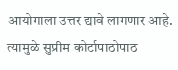आयोगाला उत्तर द्यावे लागणार आहे. त्यामुळे सुप्रीम कोर्टापाठोपाठ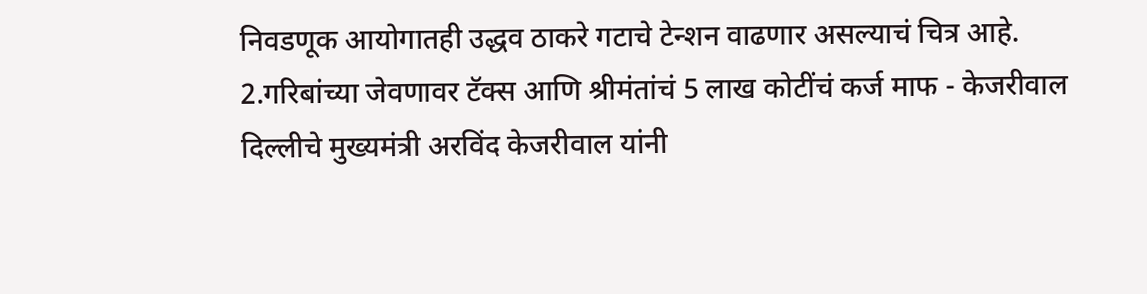निवडणूक आयोगातही उद्धव ठाकरे गटाचे टेन्शन वाढणार असल्याचं चित्र आहे.
2.गरिबांच्या जेवणावर टॅक्स आणि श्रीमंतांचं 5 लाख कोटींचं कर्ज माफ - केजरीवाल
दिल्लीचे मुख्यमंत्री अरविंद केजरीवाल यांनी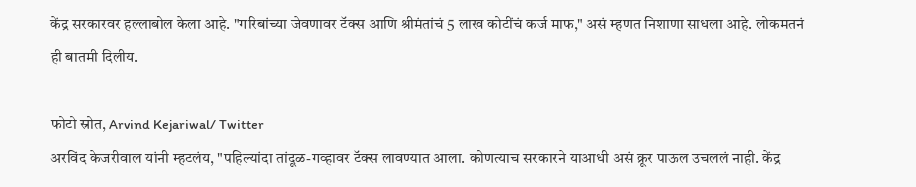केंद्र सरकारवर हल्लाबोल केला आहे. "गरिबांच्या जेवणावर टॅक्स आणि श्रीमंतांचं 5 लाख कोटींचं कर्ज माफ," असं म्हणत निशाणा साधला आहे. लोकमतनं ही बातमी दिलीय.

फोटो स्रोत, Arvind Kejariwal/ Twitter
अरविंद केजरीवाल यांनी म्हटलंय, "पहिल्यांदा तांदूळ-गव्हावर टॅक्स लावण्यात आला. कोणत्याच सरकारने याआधी असं क्रूर पाऊल उचललं नाही. केंद्र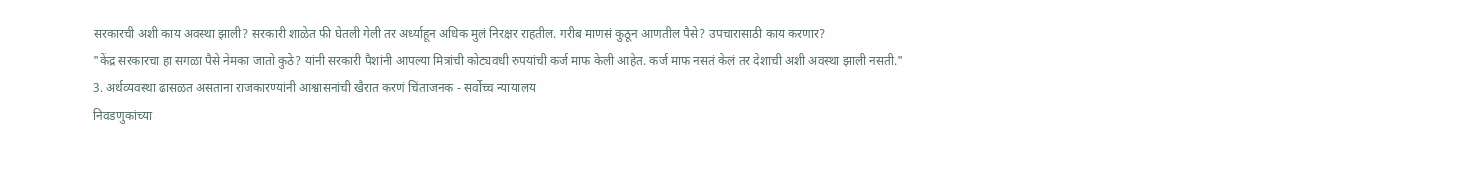सरकारची अशी काय अवस्था झाली? सरकारी शाळेत फी घेतली गेली तर अर्ध्याहून अधिक मुलं निरक्षर राहतील. गरीब माणसं कुठून आणतील पैसे? उपचारासाठी काय करणार?
"केंद्र सरकारचा हा सगळा पैसे नेमका जातो कुठे? यांनी सरकारी पैशांनी आपल्या मित्रांची कोट्यवधी रुपयांची कर्ज माफ केली आहेत. कर्ज माफ नसतं केलं तर देशाची अशी अवस्था झाली नसती."
3. अर्थव्यवस्था ढासळत असताना राजकारण्यांनी आश्वासनांची खैरात करणं चिंताजनक - सर्वोच्च न्यायालय
निवडणुकांच्या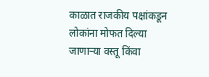काळात राजकीय पक्षांकडून लोकांना मोफत दिल्या जाणाऱ्या वस्तू किंवा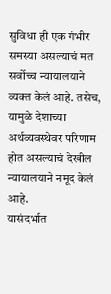सुविधा ही एक गंभीर समस्या असल्याचं मत सर्वोच्च न्यायालयाने व्यक्त केलं आहे. तसेच, यामुळे देशाच्या अर्थव्यवस्थेवर परिणाम होत असल्याचं देखील न्यायालयाने नमूद केलं आहे.
यासंदर्भात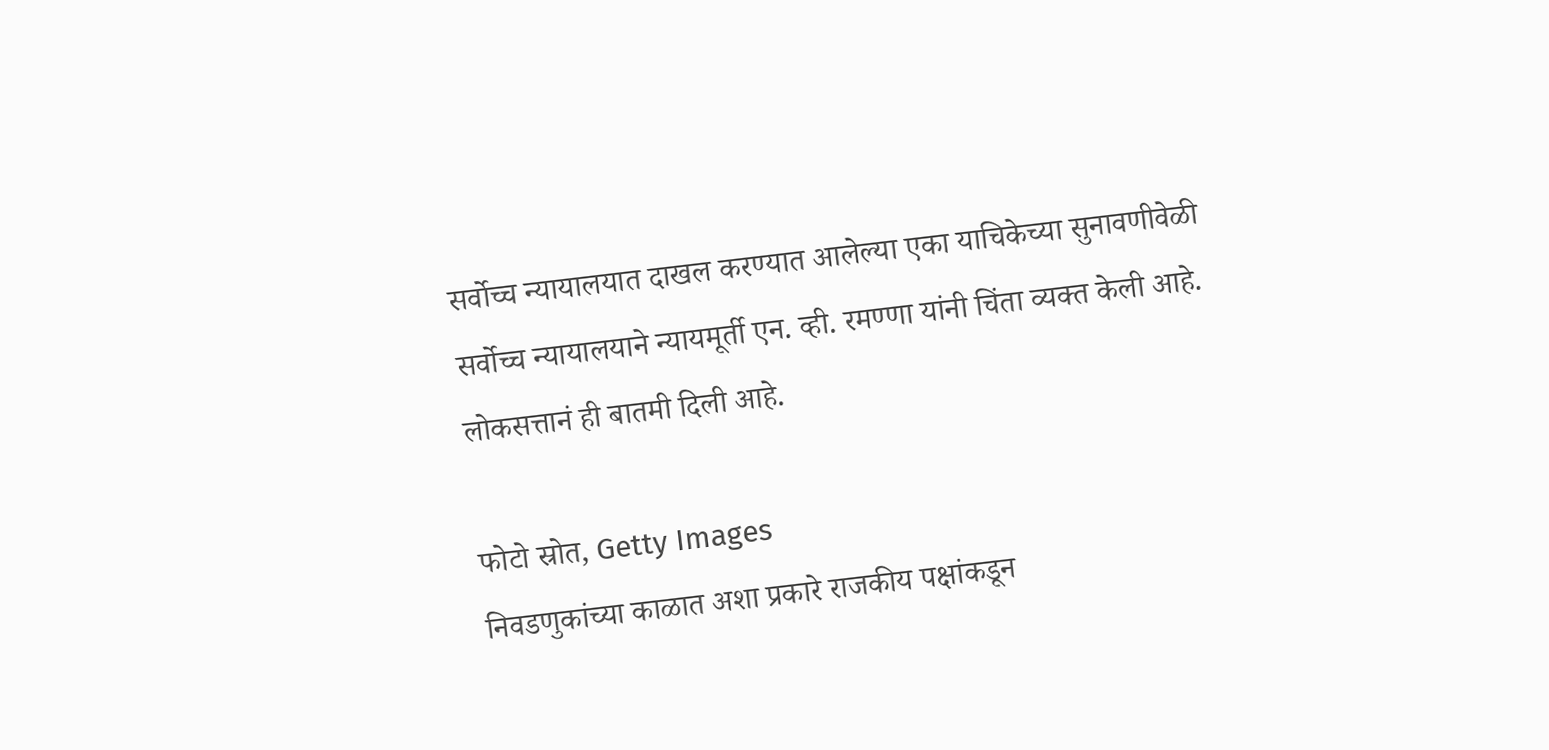सर्वोच्च न्यायालयात दाखल करण्यात आलेल्या एका याचिकेच्या सुनावणीवेळी सर्वोच्च न्यायालयाने न्यायमूर्ती एन. व्ही. रमण्णा यांनी चिंता व्यक्त केली आहे. लोकसत्तानं ही बातमी दिली आहे.

फोटो स्रोत, Getty Images
निवडणुकांच्या काळात अशा प्रकारे राजकीय पक्षांकडून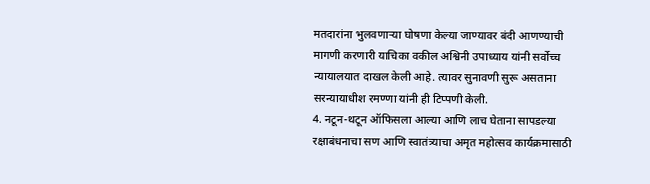मतदारांना भुलवणाऱ्या घोषणा केल्या जाण्यावर बंदी आणण्याची मागणी करणारी याचिका वकील अश्विनी उपाध्याय यांनी सर्वोच्च न्यायालयात दाखल केली आहे. त्यावर सुनावणी सुरू असताना सरन्यायाधीश रमण्णा यांनी ही टिप्पणी केली.
4. नटून-थटून ऑफिसला आल्या आणि लाच घेताना सापडल्या
रक्षाबंधनाचा सण आणि स्वातंत्र्याचा अमृत महोत्सव कार्यक्रमासाठी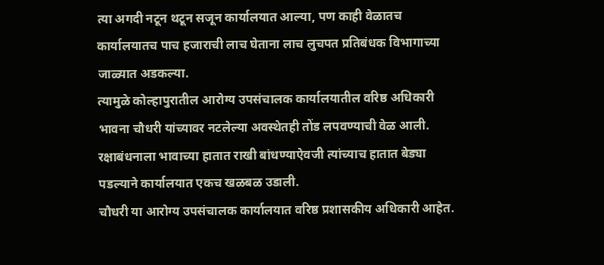त्या अगदी नटून थटून सजून कार्यालयात आल्या, पण काही वेळातच कार्यालयातच पाच हजाराची लाच घेताना लाच लुचपत प्रतिबंधक विभागाच्या जाळ्यात अडकल्या.
त्यामुळे कोल्हापुरातील आरोग्य उपसंचालक कार्यालयातील वरिष्ठ अधिकारी भावना चौधरी यांच्यावर नटलेल्या अवस्थेतही तोंड लपवण्याची वेळ आली. रक्षाबंधनाला भावाच्या हातात राखी बांधण्याऐवजी त्यांच्याच हातात बेड्या पडल्याने कार्यालयात एकच खळबळ उडाली.
चौधरी या आरोग्य उपसंचालक कार्यालयात वरिष्ठ प्रशासकीय अधिकारी आहेत.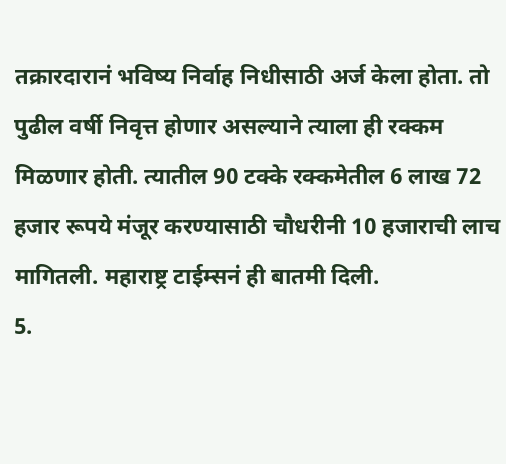तक्रारदारानं भविष्य निर्वाह निधीसाठी अर्ज केला होता. तो पुढील वर्षी निवृत्त होणार असल्याने त्याला ही रक्कम मिळणार होती. त्यातील 90 टक्के रक्कमेतील 6 लाख 72 हजार रूपये मंजूर करण्यासाठी चौधरीनी 10 हजाराची लाच मागितली. महाराष्ट्र टाईम्सनं ही बातमी दिली.
5.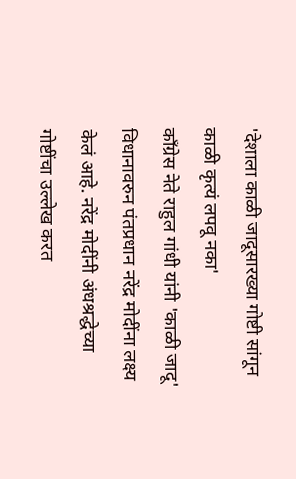'देशाला काळी जादूसारख्या गोष्टी सांगून काळी कृत्यं लपवू नका'
काँग्रेस नेते राहुल गांधी यांनी 'काळी जादू' विधानावरुन पंतप्रधान नरेंद्र मोदींना लक्ष्य केलं आहे. नरेंद्र मोदींनी अंधश्रद्धेच्या गोष्टींचा उल्लेख करत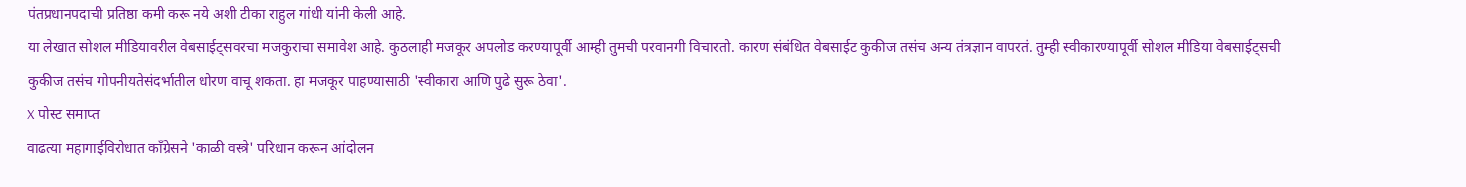पंतप्रधानपदाची प्रतिष्ठा कमी करू नये अशी टीका राहुल गांधी यांनी केली आहे.
या लेखात सोशल मीडियावरील वेबसाईट्सवरचा मजकुराचा समावेश आहे. कुठलाही मजकूर अपलोड करण्यापूर्वी आम्ही तुमची परवानगी विचारतो. कारण संबंधित वेबसाईट कुकीज तसंच अन्य तंत्रज्ञान वापरतं. तुम्ही स्वीकारण्यापूर्वी सोशल मीडिया वेबसाईट्सची कुकीज तसंच गोपनीयतेसंदर्भातील धोरण वाचू शकता. हा मजकूर पाहण्यासाठी 'स्वीकारा आणि पुढे सुरू ठेवा'.
X पोस्ट समाप्त
वाढत्या महागाईविरोधात काँग्रेसने 'काळी वस्त्रे' परिधान करून आंदोलन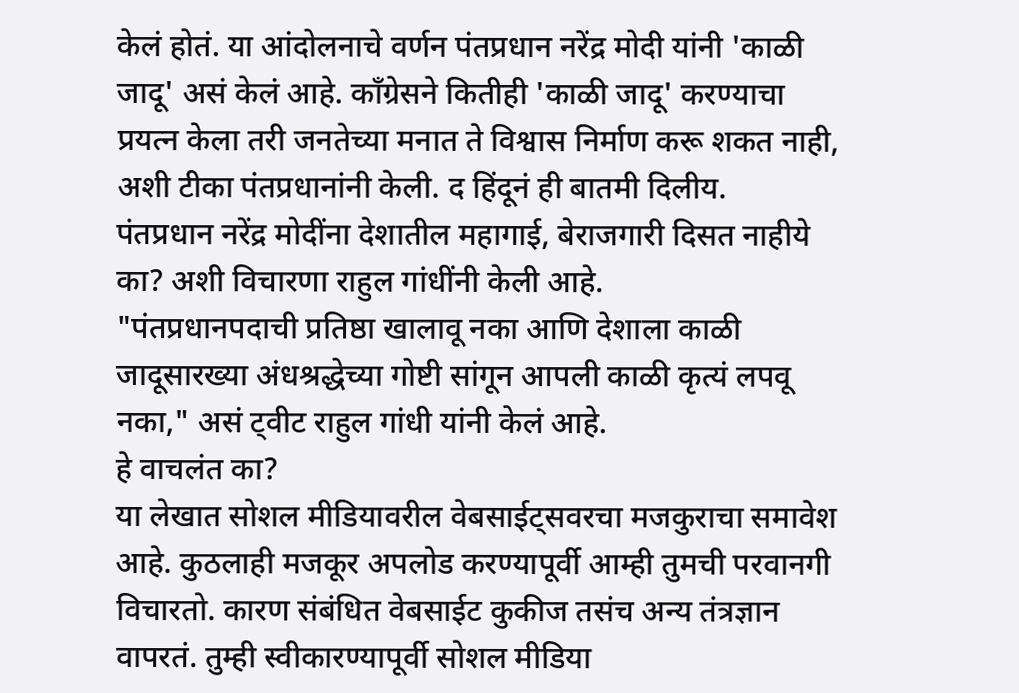केलं होतं. या आंदोलनाचे वर्णन पंतप्रधान नरेंद्र मोदी यांनी 'काळी जादू' असं केलं आहे. काँग्रेसने कितीही 'काळी जादू' करण्याचा प्रयत्न केला तरी जनतेच्या मनात ते विश्वास निर्माण करू शकत नाही, अशी टीका पंतप्रधानांनी केली. द हिंदूनं ही बातमी दिलीय.
पंतप्रधान नरेंद्र मोदींना देशातील महागाई, बेराजगारी दिसत नाहीये का? अशी विचारणा राहुल गांधींनी केली आहे.
"पंतप्रधानपदाची प्रतिष्ठा खालावू नका आणि देशाला काळी जादूसारख्या अंधश्रद्धेच्या गोष्टी सांगून आपली काळी कृत्यं लपवू नका," असं ट्वीट राहुल गांधी यांनी केलं आहे.
हे वाचलंत का?
या लेखात सोशल मीडियावरील वेबसाईट्सवरचा मजकुराचा समावेश आहे. कुठलाही मजकूर अपलोड करण्यापूर्वी आम्ही तुमची परवानगी विचारतो. कारण संबंधित वेबसाईट कुकीज तसंच अन्य तंत्रज्ञान वापरतं. तुम्ही स्वीकारण्यापूर्वी सोशल मीडिया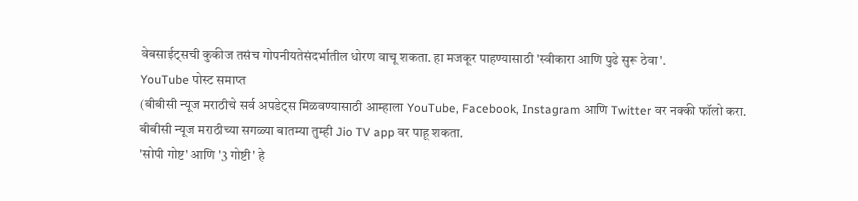वेबसाईट्सची कुकीज तसंच गोपनीयतेसंदर्भातील धोरण वाचू शकता. हा मजकूर पाहण्यासाठी 'स्वीकारा आणि पुढे सुरू ठेवा'.
YouTube पोस्ट समाप्त
(बीबीसी न्यूज मराठीचे सर्व अपडेट्स मिळवण्यासाठी आम्हाला YouTube, Facebook, Instagram आणि Twitter वर नक्की फॉलो करा.
बीबीसी न्यूज मराठीच्या सगळ्या बातम्या तुम्ही Jio TV app वर पाहू शकता.
'सोपी गोष्ट' आणि '3 गोष्टी' हे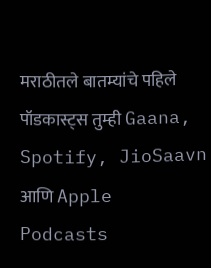मराठीतले बातम्यांचे पहिले पॉडकास्ट्स तुम्ही Gaana, Spotify, JioSaavn आणि Apple Podcasts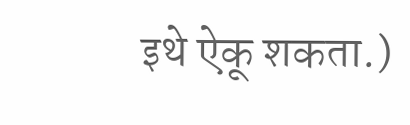इथे ऐकू शकता.)